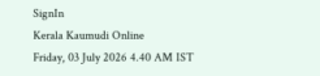SignIn
Kerala Kaumudi Online
Friday, 03 July 2026 4.40 AM IST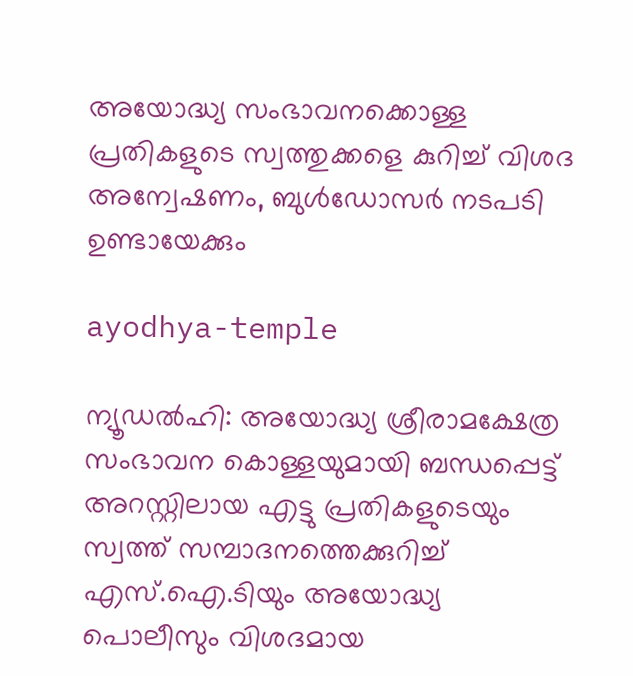അയോദ്ധ്യ സംഭാവനക്കൊള്ള പ്രതികളുടെ സ്വത്തുക്കളെ കുറിച്ച് വിശദ അന്വേഷണം, ബുൾഡോസർ നടപടി ഉണ്ടായേക്കും

ayodhya-temple

ന്യൂഡൽഹി: അയോദ്ധ്യ ശ്രീരാമക്ഷേത്ര സംഭാവന കൊള്ളയുമായി ബന്ധപ്പെട്ട് അറസ്റ്റിലായ എട്ടു പ്രതികളുടെയും സ്വത്ത് സമ്പാദനത്തെക്കുറിച്ച് എസ്.ഐ.ടിയും അയോദ്ധ്യ പൊലീസും വിശദമായ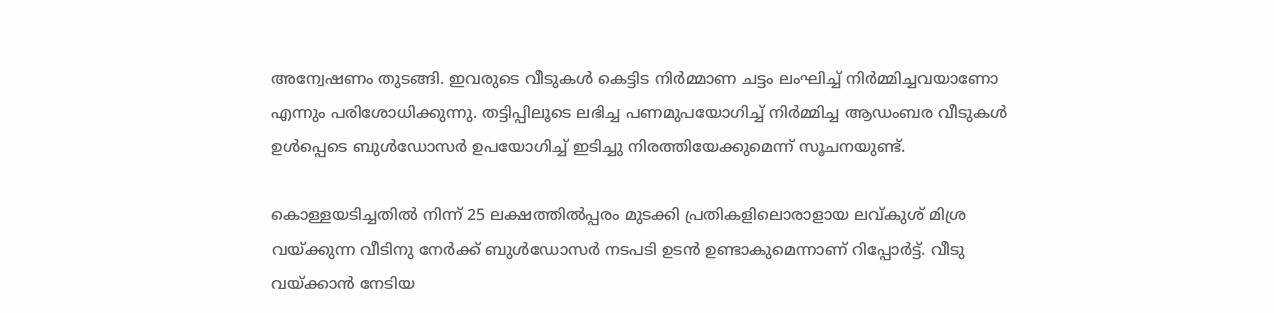അന്വേഷണം തുടങ്ങി. ഇവരുടെ വീടുകൾ കെട്ടിട നിർമ്മാണ ചട്ടം ലംഘിച്ച് നിർമ്മിച്ചവയാണോ എന്നും പരിശോധിക്കുന്നു. തട്ടിപ്പിലൂടെ ലഭിച്ച പണമുപയോഗിച്ച് നിർമ്മിച്ച ആഡംബര വീടുകൾ ഉൾപ്പെടെ ബുൾഡോസർ ഉപയോഗിച്ച് ഇടിച്ചു നിരത്തിയേക്കുമെന്ന് സൂചനയുണ്ട്.

കൊള്ളയടിച്ചതിൽ നിന്ന് 25 ലക്ഷത്തിൽപ്പരം മുടക്കി പ്രതികളിലൊരാളായ ലവ്കുശ് മിശ്ര വയ്‌ക്കുന്ന വീടിനു നേർക്ക് ബുൾഡോസർ നടപടി ഉടൻ ഉണ്ടാകുമെന്നാണ് റിപ്പോർട്ട്. വീടു വയ്‌ക്കാൻ നേടിയ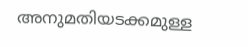അനുമതിയടക്കമുള്ള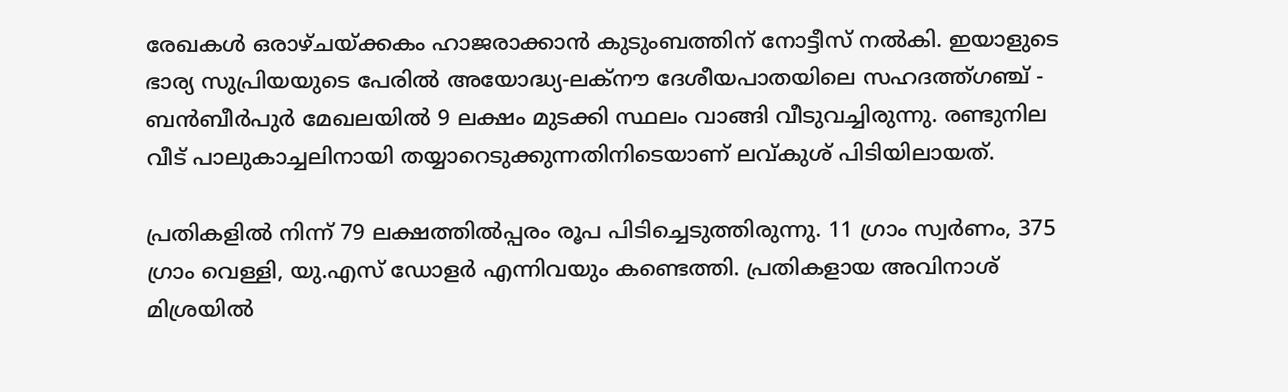രേഖകൾ ഒരാഴ്ചയ്‌ക്കകം ഹാജരാക്കാൻ കുടുംബത്തിന് നോട്ടീസ് നൽകി. ഇയാളുടെ ഭാര്യ സുപ്രിയയുടെ പേരിൽ അയോദ്ധ്യ-ലക്‌നൗ ദേശീയപാതയിലെ സഹദത്ത്ഗഞ്ച് - ബൻബീർപുർ മേഖലയിൽ 9 ലക്ഷം മുടക്കി സ്ഥലം വാങ്ങി വീടുവച്ചിരുന്നു. രണ്ടുനില വീട് പാലുകാച്ചലിനായി തയ്യാറെടുക്കുന്നതിനിടെയാണ് ലവ്‌കുശ് പിടിയിലായത്.

പ്രതികളിൽ നിന്ന് 79 ലക്ഷത്തിൽപ്പരം രൂപ പിടിച്ചെടുത്തിരുന്നു. 11 ഗ്രാം സ്വർണം, 375 ഗ്രാം വെള്ളി, യു.എസ് ഡോളർ എന്നിവയും കണ്ടെത്തി. പ്രതികളായ അവിനാശ് മിശ്രയിൽ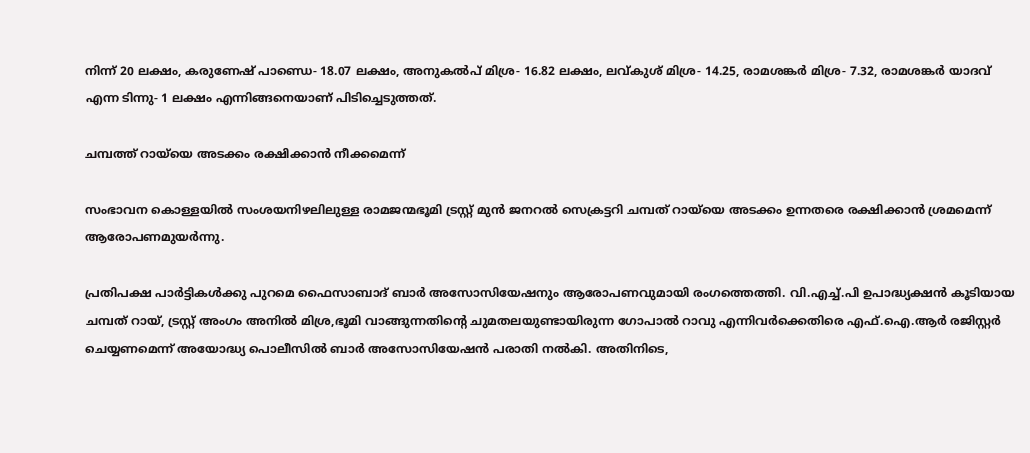നിന്ന് 20 ലക്ഷം, കരുണേഷ് പാണ്ഡെ- 18.07 ലക്ഷം, അനുകൽപ് മിശ്ര- 16.82 ലക്ഷം, ലവ്കുശ് മിശ്ര- 14.25, രാമശങ്ക‌ർ മിശ്ര- 7.32, രാമശങ്കർ യാദവ് എന്ന ടിന്നു- 1 ലക്ഷം എന്നിങ്ങനെയാണ് പിടിച്ചെടുത്തത്.

ചമ്പത്ത് റായ്‌‌യെ അടക്കം രക്ഷിക്കാൻ നീക്കമെന്ന്

സംഭാവന കൊള്ളയിൽ സംശയനിഴലിലുള്ള രാമജന്മഭൂമി ട്രസ്റ്റ് മുൻ ജനറൽ സെക്രട്ടറി ചമ്പത് റായ്‌യെ അടക്കം ഉന്നതരെ രക്ഷിക്കാൻ ശ്രമമെന്ന് ആരോപണമുയർന്നു.

പ്രതിപക്ഷ പാർട്ടികൾക്കു പുറമെ ഫൈസാബാദ് ബാർ അസോസിയേഷനും ആരോപണവുമായി രംഗത്തെത്തി. വി.എച്ച്.പി ഉപാദ്ധ്യക്ഷൻ കൂടിയായ ചമ്പത് റായ്, ട്രസ്റ്റ് അംഗം അനിൽ മിശ്ര,ഭൂമി വാങ്ങുന്നതിന്റെ ചുമതലയുണ്ടായിരുന്ന ഗോപാൽ റാവു എന്നിവ‌ർക്കെതിരെ എഫ്.ഐ.ആർ രജിസ്റ്റർ ചെയ്യണമെന്ന് അയോദ്ധ്യ പൊലീസിൽ ബാർ അസോസിയേഷൻ പരാതി നൽകി. അതിനിടെ,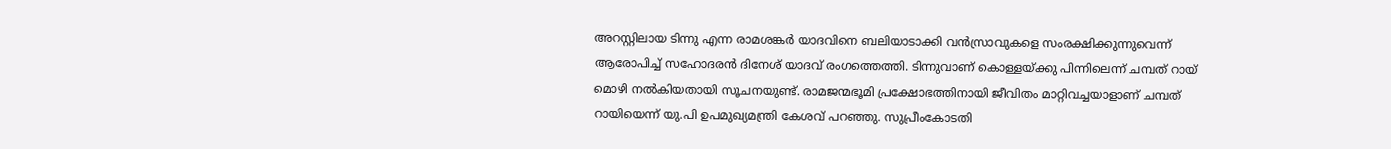അറസ്റ്റിലായ ടിന്നു എന്ന രാമശങ്കർ യാദവിനെ ബലിയാടാക്കി വൻസ്രാവുകളെ സംരക്ഷിക്കുന്നുവെന്ന് ആരോപിച്ച് സഹോദരൻ ദിനേശ് യാദവ് രംഗത്തെത്തി. ടിന്നുവാണ് കൊള്ളയ്‌ക്കു പിന്നിലെന്ന് ചമ്പത് റായ് മൊഴി നൽകിയതായി സൂചനയുണ്ട്. രാമജന്മഭൂമി പ്രക്ഷോഭത്തിനായി ജീവിതം മാറ്റിവച്ചയാളാണ് ചമ്പത് റായിയെന്ന് യു.പി ഉപമുഖ്യമന്ത്രി കേശവ് പറഞ്ഞു. സുപ്രീംകോടതി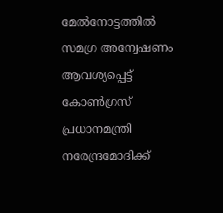മേൽനോട്ടത്തിൽ സമഗ്ര അന്വേഷണം ആവശ്യപ്പെട്ട് കോൺഗ്രസ് പ്രധാനമന്ത്രി നരേന്ദ്രമോദിക്ക്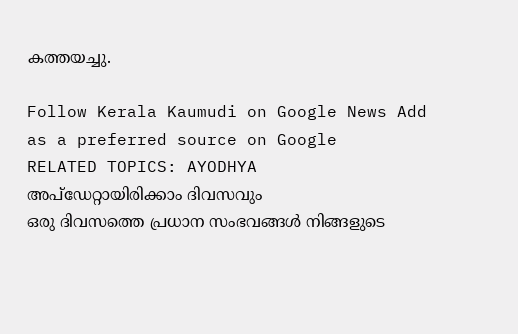കത്തയച്ചു.

Follow Kerala Kaumudi on Google News Add as a preferred source on Google
RELATED TOPICS: AYODHYA
അപ്ഡേറ്റായിരിക്കാം ദിവസവും
ഒരു ദിവസത്തെ പ്രധാന സംഭവങ്ങൾ നിങ്ങളുടെ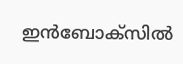ഇൻബോക്സിൽ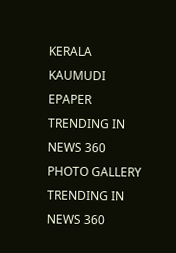KERALA KAUMUDI EPAPER
TRENDING IN NEWS 360
PHOTO GALLERY
TRENDING IN NEWS 360